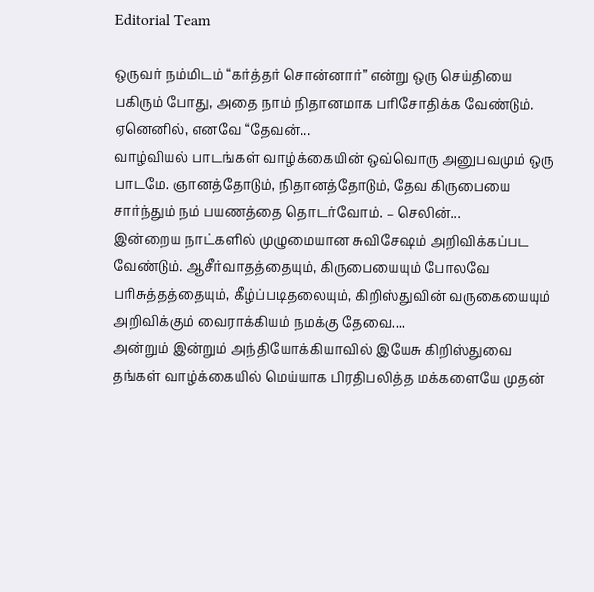Editorial Team

ஒருவர் நம்மிடம் “கர்த்தர் சொன்னார்” என்று ஒரு செய்தியை பகிரும் போது, அதை நாம் நிதானமாக பரிசோதிக்க வேண்டும். ஏனெனில், எனவே “தேவன்...
வாழ்வியல் பாடங்கள் வாழ்க்கையின் ஒவ்வொரு அனுபவமும் ஒரு பாடமே. ஞானத்தோடும், நிதானத்தோடும், தேவ கிருபையை சார்ந்தும் நம் பயணத்தை தொடர்வோம். – செலின்...
இன்றைய நாட்களில் முழுமையான சுவிசேஷம் அறிவிக்கப்பட வேண்டும். ஆசீர்வாதத்தையும், கிருபையையும் போலவே பரிசுத்தத்தையும், கீழ்ப்படிதலையும், கிறிஸ்துவின் வருகையையும் அறிவிக்கும் வைராக்கியம் நமக்கு தேவை....
அன்றும் இன்றும் அந்தியோக்கியாவில் இயேசு கிறிஸ்துவை தங்கள் வாழ்க்கையில் மெய்யாக பிரதிபலித்த மக்களையே முதன்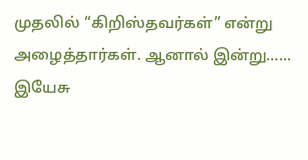முதலில் “கிறிஸ்தவர்கள்” என்று அழைத்தார்கள். ஆனால் இன்று…...
இயேசு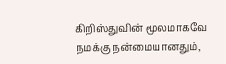கிறிஸ்துவின் மூலமாகவே நமக்கு நன்மையானதும்,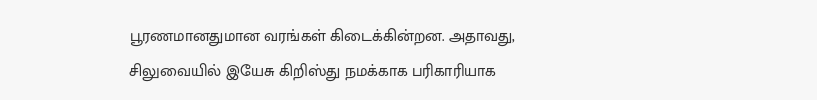பூரணமானதுமான வரங்கள் கிடைக்கின்றன. அதாவது, சிலுவையில் இயேசு கிறிஸ்து நமக்காக பரிகாரியாக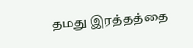தமது இரத்தத்தை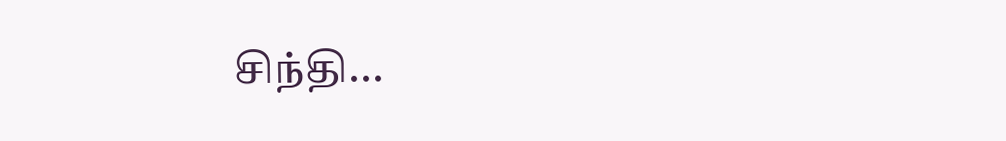சிந்தி...